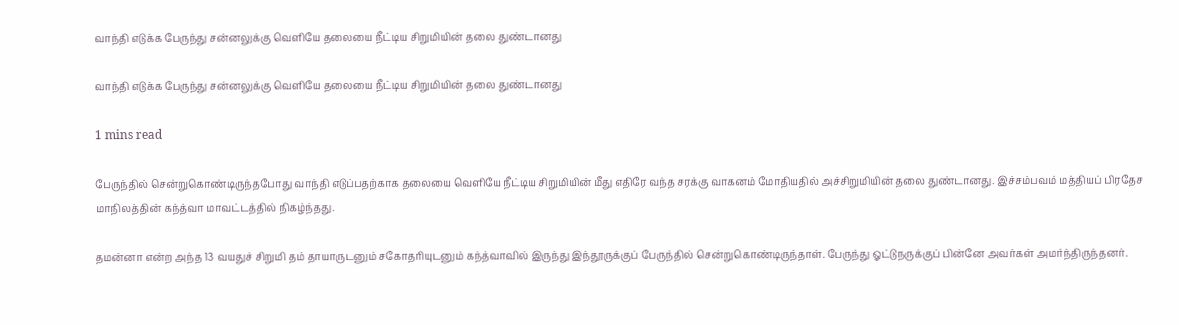வாந்தி எடுக்க பேருந்து சன்னலுக்கு வெளியே தலையை நீட்டிய சிறுமியின் தலை துண்டானது

வாந்தி எடுக்க பேருந்து சன்னலுக்கு வெளியே தலையை நீட்டிய சிறுமியின் தலை துண்டானது

1 mins read

பேருந்தில் சென்றுகொண்டிருந்தபோது வாந்தி எடுப்பதற்காக தலையை வெளியே நீட்டிய சிறுமியின் மீது எதிரே வந்த சரக்கு வாகனம் மோதியதில் அச்சிறுமியின் தலை துண்டானது. இச்சம்பவம் மத்தியப் பிரதேச மாநிலத்தின் கந்த்வா மாவட்டத்தில் நிகழ்ந்தது.

தமன்னா என்ற அந்த 13 வயதுச் சிறுமி தம் தாயாருடனும் சகோதரியுடனும் கந்த்வாவில் இருந்து இந்தூருக்குப் பேருந்தில் சென்றுகொண்டிருந்தாள். பேருந்து ஓட்டுநருக்குப் பின்னே அவர்கள் அமர்ந்திருந்தனர்.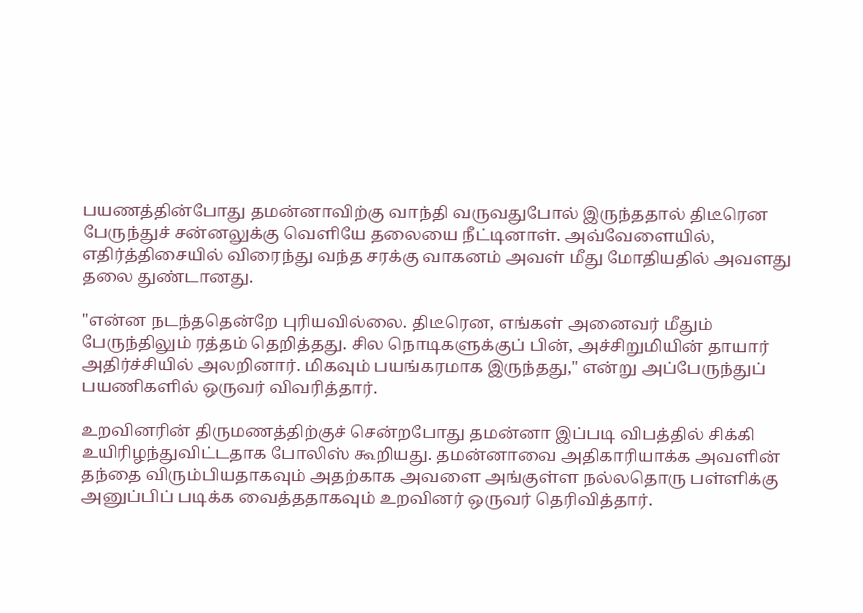பயணத்தின்போது தமன்னாவிற்கு வாந்தி வருவதுபோல் இருந்ததால் திடீரென பேருந்துச் சன்னலுக்கு வெளியே தலையை நீட்டினாள். அவ்வேளையில், எதிர்த்திசையில் விரைந்து வந்த சரக்கு வாகனம் அவள் மீது மோதியதில் அவளது தலை துண்டானது.

"என்ன நடந்ததென்றே புரியவில்லை. திடீரென, எங்கள் அனைவர் மீதும் பேருந்திலும் ரத்தம் தெறித்தது. சில நொடிகளுக்குப் பின், அச்சிறுமியின் தாயார் அதிர்ச்சியில் அலறினார். மிகவும் பயங்கரமாக இருந்தது," என்று அப்பேருந்துப் பயணிகளில் ஒருவர் விவரித்தார்.

உறவினரின் திருமணத்திற்குச் சென்றபோது தமன்னா இப்படி விபத்தில் சிக்கி உயிரிழந்துவிட்டதாக போலிஸ் கூறியது. தமன்னாவை அதிகாரியாக்க அவளின் தந்தை விரும்பியதாகவும் அதற்காக அவளை அங்குள்ள நல்லதொரு பள்ளிக்கு அனுப்பிப் படிக்க வைத்ததாகவும் உறவினர் ஒருவர் தெரிவித்தார்.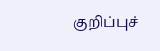குறிப்புச்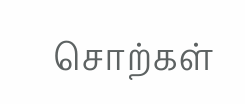சொற்கள்